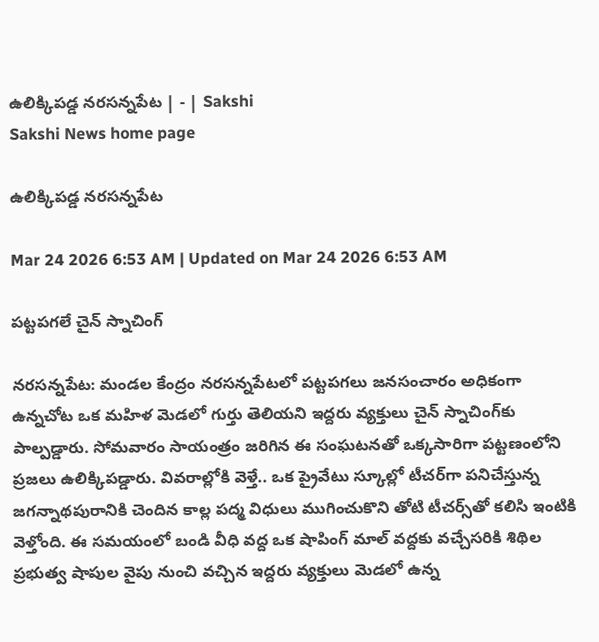ఉలిక్కిపడ్డ నరసన్నపేట | - | Sakshi
Sakshi News home page

ఉలిక్కిపడ్డ నరసన్నపేట

Mar 24 2026 6:53 AM | Updated on Mar 24 2026 6:53 AM

పట్టపగలే చైన్‌ స్నాచింగ్‌

నరసన్నపేట: మండల కేంద్రం నరసన్నపేటలో పట్టపగలు జనసంచారం అధికంగా ఉన్నచోట ఒక మహిళ మెడలో గుర్తు తెలియని ఇద్దరు వ్యక్తులు చైన్‌ స్నాచింగ్‌కు పాల్పడ్డారు. సోమవారం సాయంత్రం జరిగిన ఈ సంఘటనతో ఒక్కసారిగా పట్టణంలోని ప్రజలు ఉలిక్కిపడ్డారు. వివరాల్లోకి వెళ్తే.. ఒక ప్రైవేటు స్కూల్లో టీచర్‌గా పనిచేస్తున్న జగన్నాథపురానికి చెందిన కాల్ల పద్మ విధులు ముగించుకొని తోటి టీచర్స్‌తో కలిసి ఇంటికి వెళ్తోంది. ఈ సమయంలో బండి వీధి వద్ద ఒక షాపింగ్‌ మాల్‌ వద్దకు వచ్చేసరికి శిథిల ప్రభుత్వ షాపుల వైపు నుంచి వచ్చిన ఇద్దరు వ్యక్తులు మెడలో ఉన్న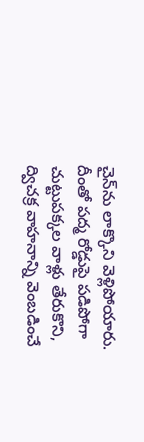చైన్‌ను లాక్కొని వెళ్లిపోయారు. దీంతో పద్మ రోడ్డుపై పడిపోగా చుట్టుపక్కల వాళ్లు తేరుకొని, ద్విచక్ర వాహనాన్ని వెంబడించే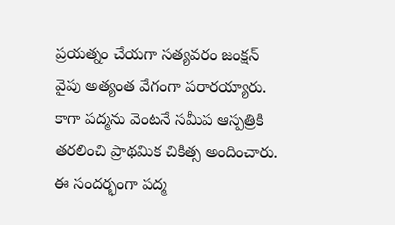ప్రయత్నం చేయగా సత్యవరం జంక్షన్‌ వైపు అత్యంత వేగంగా పరారయ్యారు. కాగా పద్మను వెంటనే సమీప ఆస్పత్రికి తరలించి ప్రాథమిక చికిత్స అందించారు. ఈ సందర్భంగా పద్మ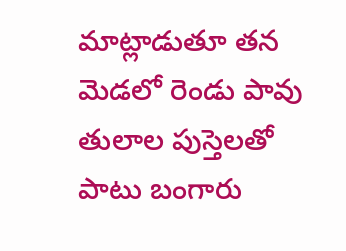మాట్లాడుతూ తన మెడలో రెండు పావు తులాల పుస్తెలతో పాటు బంగారు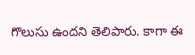గొలుసు ఉందని తెలిపారు. కాగా ఈ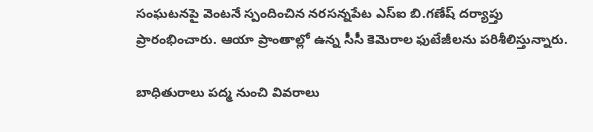సంఘటనపై వెంటనే స్పందించిన నరసన్నపేట ఎస్‌ఐ బి.గణేష్‌ దర్యాప్తు ప్రారంభించారు. ఆయా ప్రాంతాల్లో ఉన్న సీసీ కెమెరాల ఫుటేజీలను పరిశీలిస్తున్నారు.

బాధితురాలు పద్మ నుంచి వివరాలు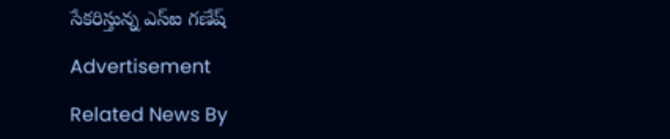సేకరిస్తున్న ఎస్‌ఐ గణేష్‌

Advertisement

Related News By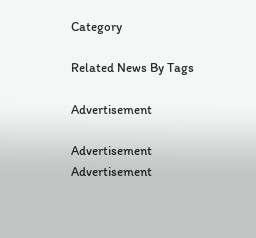Category

Related News By Tags

Advertisement

Advertisement
Advertisement